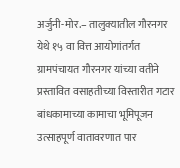अर्जुनी-मोर.– तालुक्यातील गौरनगर येथे १५ वा वित्त आयोगांतर्गत ग्रामपंचायत गौरनगर यांच्या वतीने प्रस्तावित वसाहतीच्या विस्तारीत गटार बांधकामाच्या कामाचा भूमिपूजन उत्साहपूर्ण वातावरणात पार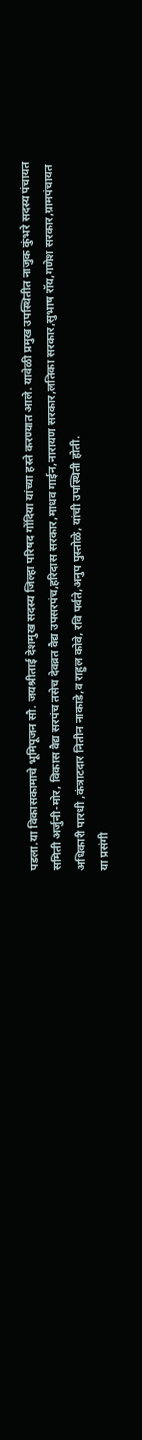पडला.या विकासकामाचे भूमिपूजन सौ. जयश्रीताई देशमुख सदस्य जिल्हा परिषद गोंदिया यांच्या हस्ते करण्यात आले. यावेळी प्रमुख उपस्थितीत नाजुक कुंभरे सदस्य पंचायत समिती अर्जुनी-मोर, विकास वैद्य सरपंच तसेच देवव्रत वैद्य उपसरपंच,हरिदास सरकार,माधव गाईन,नारायण सरकार,लतिका सरकार,सुभाष रॉय,गणेश सरकार,ग्रामपंचायत अधिकारी पारधी ,कंत्राटदार नितीन नाकाडे,व राहुल कोवे, रवि पर्वते,अनुप पुस्तोळे, यांची उपस्थिती होती.
या प्रसंगी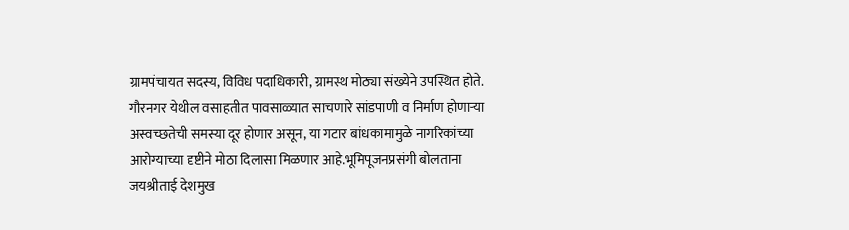ग्रामपंचायत सदस्य, विविध पदाधिकारी, ग्रामस्थ मोठ्या संख्येने उपस्थित होते. गौरनगर येथील वसाहतीत पावसाळ्यात साचणारे सांडपाणी व निर्माण होणाऱ्या अस्वच्छतेची समस्या दूर होणार असून, या गटार बांधकामामुळे नागरिकांच्या आरोग्याच्या दृष्टीने मोठा दिलासा मिळणार आहे.भूमिपूजनप्रसंगी बोलताना जयश्रीताई देशमुख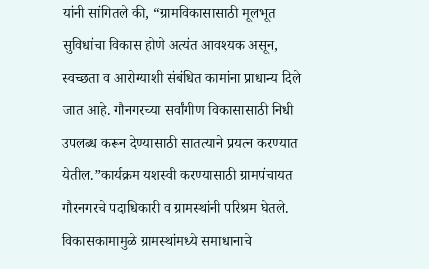यांनी सांगितले की, “ग्रामविकासासाठी मूलभूत सुविधांचा विकास होणे अत्यंत आवश्यक असून, स्वच्छता व आरोग्याशी संबंधित कामांना प्राधान्य दिले जात आहे. गौनगरच्या सर्वांगीण विकासासाठी निधी उपलब्ध करून देण्यासाठी सातत्याने प्रयत्न करण्यात येतील.”कार्यक्रम यशस्वी करण्यासाठी ग्रामपंचायत गौरनगरचे पदाधिकारी व ग्रामस्थांनी परिश्रम घेतले. विकासकामामुळे ग्रामस्थांमध्ये समाधानाचे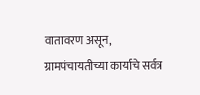वातावरण असून, ग्रामपंचायतीच्या कार्याचे सर्वत्र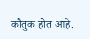कौतुक होत आहे.